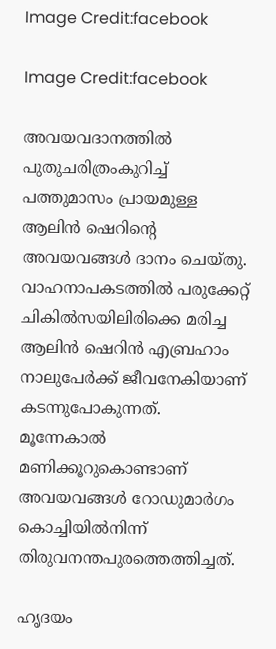Image Credit:facebook

Image Credit:facebook

അവയവദാനത്തില്‍ പുതുചരിത്രംകുറിച്ച് പത്തുമാസം പ്രായമുള്ള ആലിന്‍ ഷെറിന്‍റെ അവയവങ്ങള്‍ ദാനം ചെയ്തു. വാഹനാപകടത്തില്‍ പരുക്കേറ്റ് ചികില്‍സയിലിരിക്കെ മരിച്ച ആലിന്‍ ഷെറിന്‍ എബ്രഹാം നാലുപേര്‍ക്ക് ജീവനേകിയാണ് കടന്നുപോകുന്നത്. മൂന്നേകാല്‍ മണിക്കൂറുകൊണ്ടാണ് അവയവങ്ങള്‍ റോഡുമാര്‍ഗം കൊച്ചിയില്‍നിന്ന് തിരുവനന്തപുരത്തെത്തിച്ചത്.

ഹൃദയം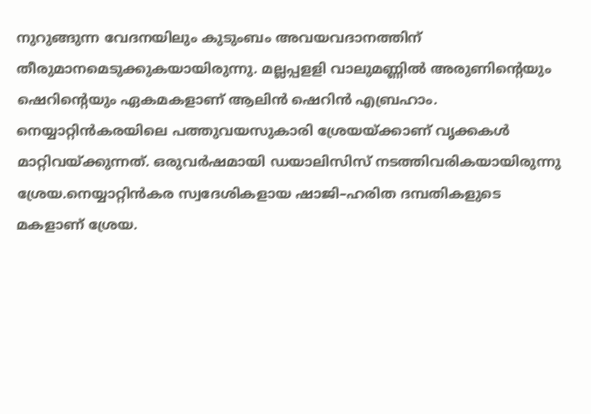നുറുങ്ങുന്ന വേദനയിലും കുടുംബം അവയവദാനത്തിന് തീരുമാനമെടുക്കുകയായിരുന്നു. മല്ലപ്പളളി വാലുമണ്ണില്‍ അരുണിന്‍റെയും ഷെറിന്‍റെയും ഏകമകളാണ് ആലിന്‍ ഷെറിന്‍ എബ്രഹാം. നെയ്യാറ്റിന്‍‌കരയിലെ പത്തുവയസുകാരി ശ്രേയയ്ക്കാണ് വൃക്കകള്‍ മാറ്റിവയ്ക്കുന്നത്. ഒരുവര്‍ഷമായി ഡയാലിസിസ് നടത്തിവരികയായിരുന്നു ശ്രേയ.നെയ്യാറ്റിന്‍കര സ്വദേശികളായ ഷാജി–ഹരിത ദമ്പതികളുടെ മകളാണ് ശ്രേയ.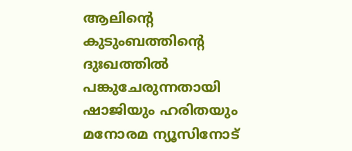ആലിന്റെ കുടുംബത്തിന്റെ ദുഃഖത്തില്‍ പങ്കുചേരുന്നതായി  ഷാജിയും ഹരിതയും മനോരമ ന്യൂസിനോട്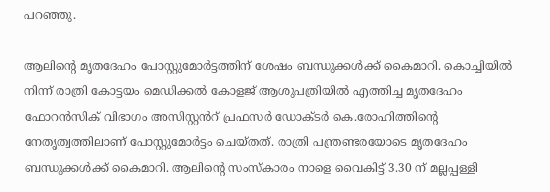പറഞ്ഞു.

ആലിന്‍റെ മൃതദേഹം പോസ്റ്റുമോര്‍ട്ടത്തിന് ശേഷം ബന്ധുക്കള്‍ക്ക് കൈമാറി. കൊച്ചിയിൽ നിന്ന് രാത്രി കോട്ടയം മെഡിക്കൽ കോളജ് ആശുപത്രിയിൽ എത്തിച്ച മൃതദേഹം ഫോറൻസിക് വിഭാഗം അസിസ്റ്റൻറ് പ്രഫസർ ഡോക്ടർ കെ.രോഹിത്തിന്‍റെ  നേതൃത്വത്തിലാണ് പോസ്റ്റുമോര്‍ട്ടം ചെയ്തത്. രാത്രി പന്ത്രണ്ടരയോടെ മൃതദേഹം ബന്ധുക്കൾക്ക് കൈമാറി. ആലിന്റെ സംസ്കാരം നാളെ വൈകിട്ട് 3.30 ന് മല്ലപ്പള്ളി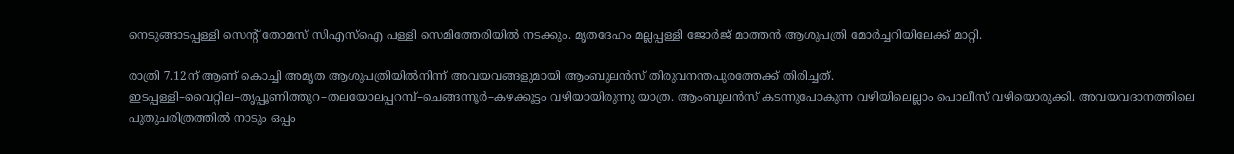നെടുങ്ങാടപ്പള്ളി സെന്റ് തോമസ് സിഎസ്ഐ പള്ളി സെമിത്തേരിയിൽ നടക്കും. മൃതദേഹം മല്ലപ്പള്ളി ജോർജ് മാത്തൻ ആശുപത്രി മോർച്ചറിയിലേക്ക് മാറ്റി.

രാത്രി 7.12ന് ആണ് കൊച്ചി അമൃത ആശുപത്രിയില്‍നിന്ന് അവയവങ്ങളുമായി ആംബുലന്‍സ് തിരുവനന്തപുരത്തേക്ക് തിരിച്ചത്. ഇടപ്പള്ളി–വൈറ്റില–തൃപ്പൂണിത്തുറ–തലയോലപ്പറമ്പ്–ചെങ്ങന്നൂര്‍–കഴക്കൂട്ടം വഴിയായിരുന്നു യാത്ര. ആംബുലന്‍സ് കടന്നുപോകുന്ന വഴിയിലെല്ലാം പൊലീസ് വഴിയൊരുക്കി. അവയവദാനത്തിലെ പുതുചരിത്രത്തില്‍ നാടും ഒപ്പം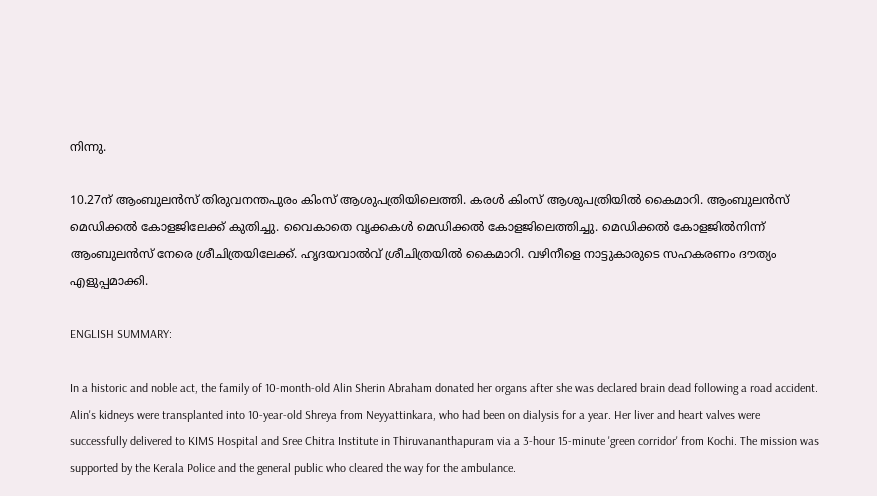നിന്നു.

10.27ന് ആംബുലന്‍സ് തിരുവനന്തപുരം കിംസ് ആശുപത്രിയിലെത്തി. കരള്‍ കിംസ് ആശുപത്രിയില്‍ കൈമാറി. ആംബുലന്‍സ് മെഡിക്കല്‍ കോളജിലേക്ക് കുതിച്ചു. വൈകാതെ വൃക്കകള്‍ മെഡിക്കല്‍ കോളജിലെത്തിച്ചു. മെഡിക്കല്‍ കോളജില്‍നിന്ന് ആംബുലന്‍സ് നേരെ ശ്രീചിത്രയിലേക്ക്. ഹൃദയവാല്‍വ് ശ്രീചിത്രയില്‍ കൈമാറി. വഴിനീളെ നാട്ടുകാരുടെ സഹകരണം ദൗത്യം എളുപ്പമാക്കി.

ENGLISH SUMMARY:

In a historic and noble act, the family of 10-month-old Alin Sherin Abraham donated her organs after she was declared brain dead following a road accident. Alin's kidneys were transplanted into 10-year-old Shreya from Neyyattinkara, who had been on dialysis for a year. Her liver and heart valves were successfully delivered to KIMS Hospital and Sree Chitra Institute in Thiruvananthapuram via a 3-hour 15-minute 'green corridor' from Kochi. The mission was supported by the Kerala Police and the general public who cleared the way for the ambulance.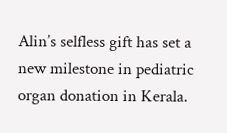Alin’s selfless gift has set a new milestone in pediatric organ donation in Kerala.